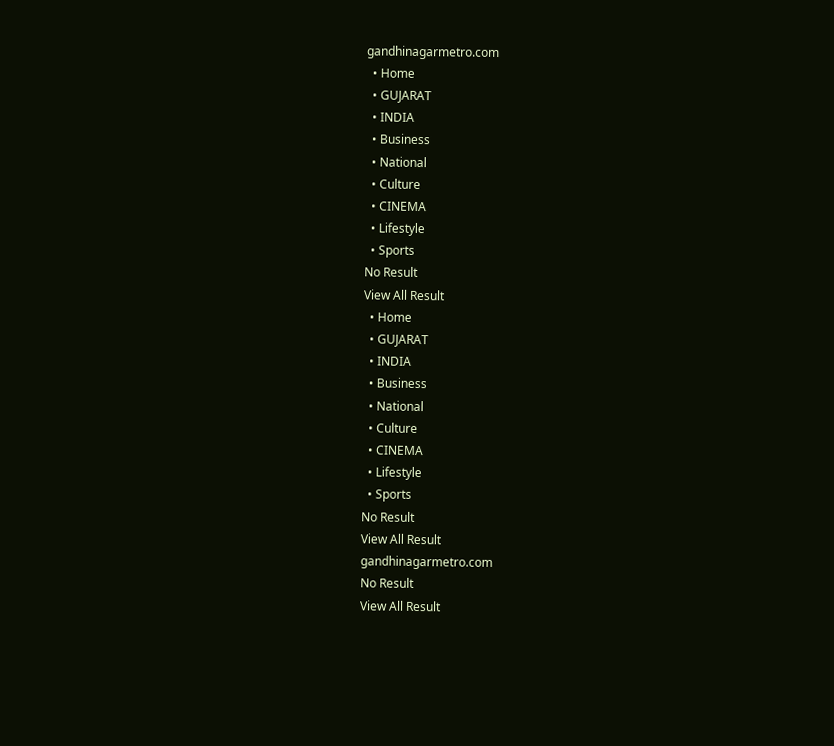gandhinagarmetro.com
  • Home
  • GUJARAT
  • INDIA
  • Business
  • National
  • Culture
  • CINEMA
  • Lifestyle
  • Sports
No Result
View All Result
  • Home
  • GUJARAT
  • INDIA
  • Business
  • National
  • Culture
  • CINEMA
  • Lifestyle
  • Sports
No Result
View All Result
gandhinagarmetro.com
No Result
View All Result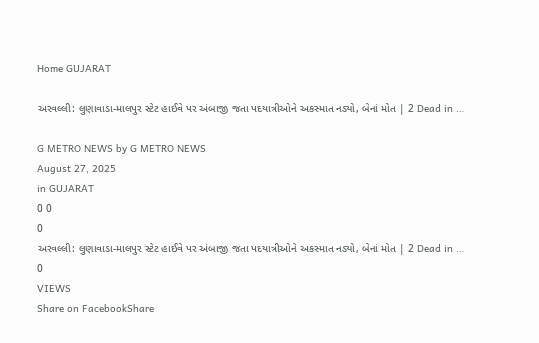Home GUJARAT

અરવલ્લી: લુણાવાડા-માલપુર સ્ટેટ હાઈવે પર અંબાજી જતા પદયાત્રીઓને અકસ્માત નડ્યો, બેનાં મોત | 2 Dead in …

G METRO NEWS by G METRO NEWS
August 27, 2025
in GUJARAT
0 0
0
અરવલ્લી: લુણાવાડા-માલપુર સ્ટેટ હાઈવે પર અંબાજી જતા પદયાત્રીઓને અકસ્માત નડ્યો, બેનાં મોત | 2 Dead in …
0
VIEWS
Share on FacebookShare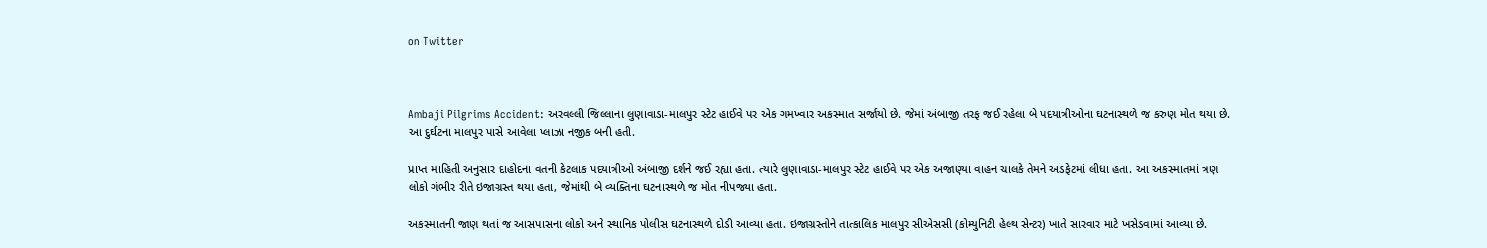on Twitter



Ambaji Pilgrims Accident: અરવલ્લી જિલ્લાના લુણાવાડા-માલપુર સ્ટેટ હાઈવે પર એક ગમખ્વાર અકસ્માત સર્જાયો છે. જેમાં અંબાજી તરફ જઈ રહેલા બે પદયાત્રીઓના ઘટનાસ્થળે જ કરુણ મોત થયા છે. આ દુર્ઘટના માલપુર પાસે આવેલા પ્લાઝા નજીક બની હતી.

પ્રાપ્ત માહિતી અનુસાર દાહોદના વતની કેટલાક પદયાત્રીઓ અંબાજી દર્શને જઈ રહ્યા હતા. ત્યારે લુણાવાડા-માલપુર સ્ટેટ હાઈવે પર એક અજાણ્યા વાહન ચાલકે તેમને અડફેટમાં લીધા હતા. આ અકસ્માતમાં ત્રણ લોકો ગંભીર રીતે ઇજાગ્રસ્ત થયા હતા, જેમાંથી બે વ્યક્તિના ઘટનાસ્થળે જ મોત નીપજ્યા હતા.

અકસ્માતની જાણ થતાં જ આસપાસના લોકો અને સ્થાનિક પોલીસ ઘટનાસ્થળે દોડી આવ્યા હતા. ઇજાગ્રસ્તોને તાત્કાલિક માલપુર સીએસસી (કોમ્યુનિટી હેલ્થ સેન્ટર) ખાતે સારવાર માટે ખસેડવામાં આવ્યા છે.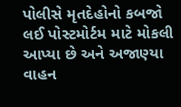પોલીસે મૃતદેહોનો કબજો લઈ પોસ્ટમોર્ટમ માટે મોકલી આપ્યા છે અને અજાણ્યા વાહન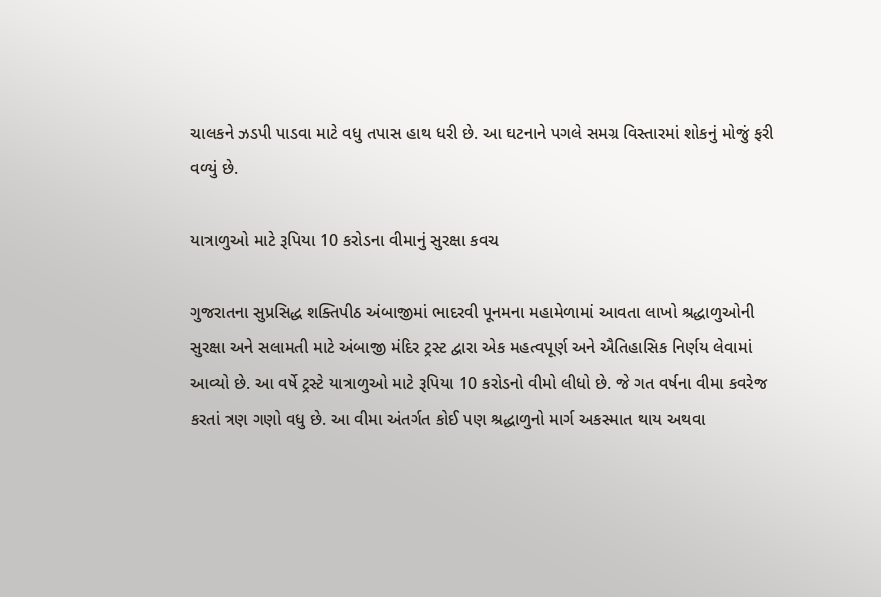ચાલકને ઝડપી પાડવા માટે વધુ તપાસ હાથ ધરી છે. આ ઘટનાને પગલે સમગ્ર વિસ્તારમાં શોકનું મોજું ફરી વળ્યું છે.

યાત્રાળુઓ માટે રૂપિયા 10 કરોડના વીમાનું સુરક્ષા કવચ

ગુજરાતના સુપ્રસિદ્ધ શક્તિપીઠ અંબાજીમાં ભાદરવી પૂનમના મહામેળામાં આવતા લાખો શ્રદ્ધાળુઓની સુરક્ષા અને સલામતી માટે અંબાજી મંદિર ટ્રસ્ટ દ્વારા એક મહત્વપૂર્ણ અને ઐતિહાસિક નિર્ણય લેવામાં આવ્યો છે. આ વર્ષે ટ્રસ્ટે યાત્રાળુઓ માટે રૂપિયા 10 કરોડનો વીમો લીધો છે. જે ગત વર્ષના વીમા કવરેજ કરતાં ત્રણ ગણો વધુ છે. આ વીમા અંતર્ગત કોઈ પણ શ્રદ્ધાળુનો માર્ગ અકસ્માત થાય અથવા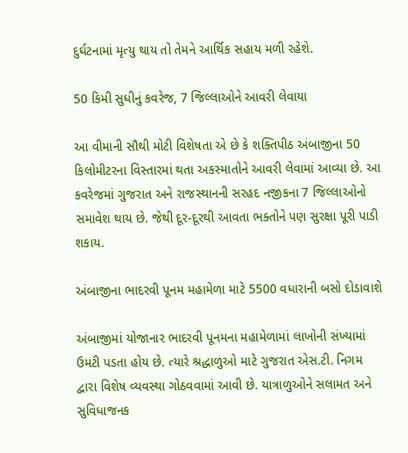દુર્ઘટનામાં મૃત્યુ થાય તો તેમને આર્થિક સહાય મળી રહેશે.

50 કિમી સુધીનું કવરેજ, 7 જિલ્લાઓને આવરી લેવાયા

આ વીમાની સૌથી મોટી વિશેષતા એ છે કે શક્તિપીઠ અંબાજીના 50 કિલોમીટરના વિસ્તારમાં થતા અકસ્માતોને આવરી લેવામાં આવ્યા છે. આ કવરેજમાં ગુજરાત અને રાજસ્થાનની સરહદ નજીકના 7 જિલ્લાઓનો સમાવેશ થાય છે. જેથી દૂર-દૂરથી આવતા ભક્તોને પણ સુરક્ષા પૂરી પાડી શકાય.

અંબાજીના ભાદરવી પૂનમ મહામેળા માટે 5500 વધારાની બસો દોડાવાશે

અંબાજીમાં યોજાનાર ભાદરવી પૂનમના મહામેળામાં લાખોની સંખ્યામાં ઉમટી પડતા હોય છે. ત્યારે શ્રદ્ધાળુઓ માટે ગુજરાત એસ.ટી. નિગમ દ્વારા વિશેષ વ્યવસ્થા ગોઠવવામાં આવી છે. યાત્રાળુઓને સલામત અને સુવિધાજનક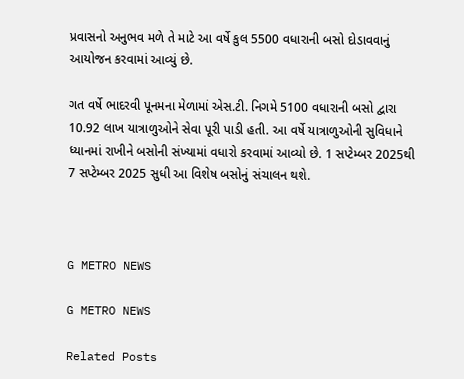પ્રવાસનો અનુભવ મળે તે માટે આ વર્ષે કુલ 5500 વધારાની બસો દોડાવવાનું આયોજન કરવામાં આવ્યું છે.

ગત વર્ષે ભાદરવી પૂનમના મેળામાં એસ.ટી. નિગમે 5100 વધારાની બસો દ્વારા 10.92 લાખ યાત્રાળુઓને સેવા પૂરી પાડી હતી. આ વર્ષે યાત્રાળુઓની સુવિધાને ધ્યાનમાં રાખીને બસોની સંખ્યામાં વધારો કરવામાં આવ્યો છે. 1 સપ્ટેમ્બર 2025થી 7 સપ્ટેમ્બર 2025 સુધી આ વિશેષ બસોનું સંચાલન થશે.



G METRO NEWS

G METRO NEWS

Related Posts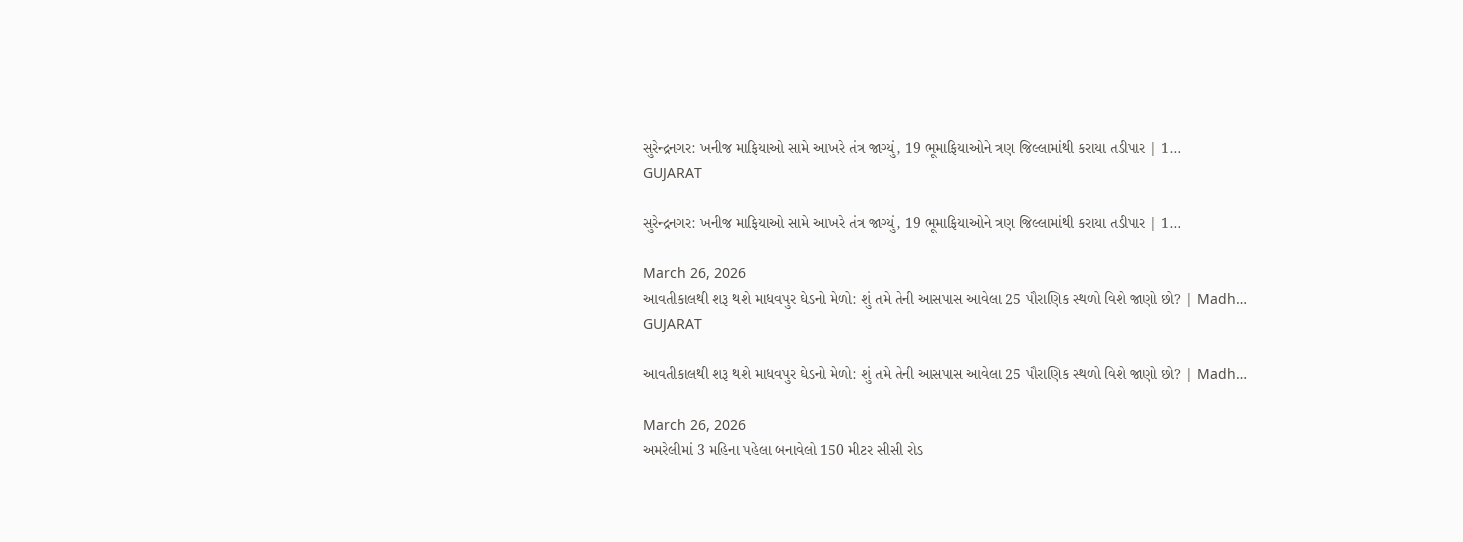સુરેન્દ્રનગર: ખનીજ માફિયાઓ સામે આખરે તંત્ર જાગ્યું, 19 ભૂમાફિયાઓને ત્રણ જિલ્લામાંથી કરાયા તડીપાર | 1…
GUJARAT

સુરેન્દ્રનગર: ખનીજ માફિયાઓ સામે આખરે તંત્ર જાગ્યું, 19 ભૂમાફિયાઓને ત્રણ જિલ્લામાંથી કરાયા તડીપાર | 1…

March 26, 2026
આવતીકાલથી શરૂ થશે માધવપુર ઘેડનો મેળો: શું તમે તેની આસપાસ આવેલા 25 પૌરાણિક સ્થળો વિશે જાણો છો? | Madh…
GUJARAT

આવતીકાલથી શરૂ થશે માધવપુર ઘેડનો મેળો: શું તમે તેની આસપાસ આવેલા 25 પૌરાણિક સ્થળો વિશે જાણો છો? | Madh…

March 26, 2026
અમરેલીમાં 3 મહિના પહેલા બનાવેલો 150 મીટર સીસી રોડ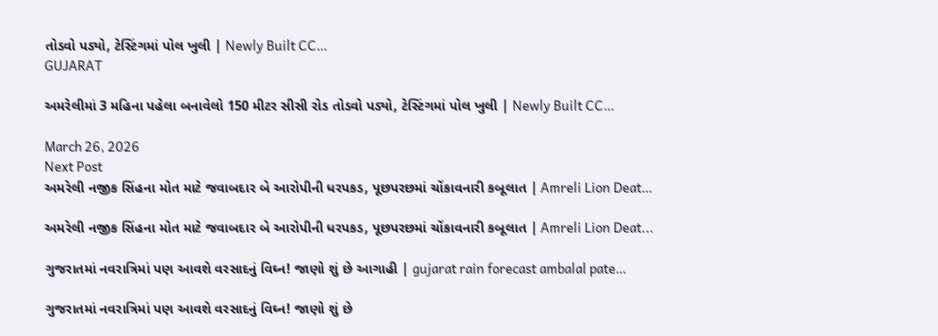તોડવો પડ્યો, ટેસ્ટિંગમાં પોલ ખુલી | Newly Built CC…
GUJARAT

અમરેલીમાં 3 મહિના પહેલા બનાવેલો 150 મીટર સીસી રોડ તોડવો પડ્યો, ટેસ્ટિંગમાં પોલ ખુલી | Newly Built CC…

March 26, 2026
Next Post
અમરેલી નજીક સિંહના મોત માટે જવાબદાર બે આરોપીની ધરપકડ, પૂછપરછમાં ચોંકાવનારી કબૂલાત | Amreli Lion Deat…

અમરેલી નજીક સિંહના મોત માટે જવાબદાર બે આરોપીની ધરપકડ, પૂછપરછમાં ચોંકાવનારી કબૂલાત | Amreli Lion Deat...

ગુજરાતમાં નવરાત્રિમાં પણ આવશે વરસાદનું વિઘ્ન! જાણો શું છે આગાહી | gujarat rain forecast ambalal pate…

ગુજરાતમાં નવરાત્રિમાં પણ આવશે વરસાદનું વિઘ્ન! જાણો શું છે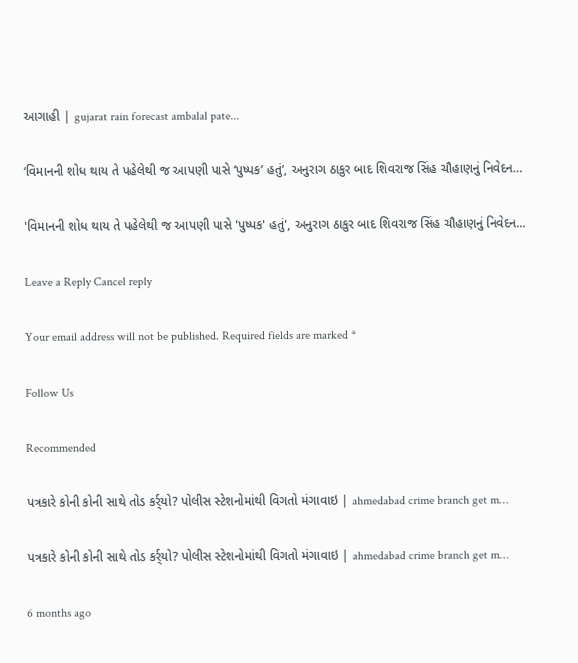આગાહી | gujarat rain forecast ambalal pate...

‘વિમાનની શોધ થાય તે પહેલેથી જ આપણી પાસે ‘પુષ્પક’ હતું’, અનુરાગ ઠાકુર બાદ શિવરાજ સિંહ ચૌહાણનું નિવેદન…

'વિમાનની શોધ થાય તે પહેલેથી જ આપણી પાસે 'પુષ્પક' હતું', અનુરાગ ઠાકુર બાદ શિવરાજ સિંહ ચૌહાણનું નિવેદન...

Leave a Reply Cancel reply

Your email address will not be published. Required fields are marked *

Follow Us

Recommended

પત્રકારે કોની કોની સાથે તોડ કર્ર્યો? પોલીસ સ્ટેશનોમાંથી વિગતો મંગાવાઇ | ahmedabad crime branch get m…

પત્રકારે કોની કોની સાથે તોડ કર્ર્યો? પોલીસ સ્ટેશનોમાંથી વિગતો મંગાવાઇ | ahmedabad crime branch get m…

6 months ago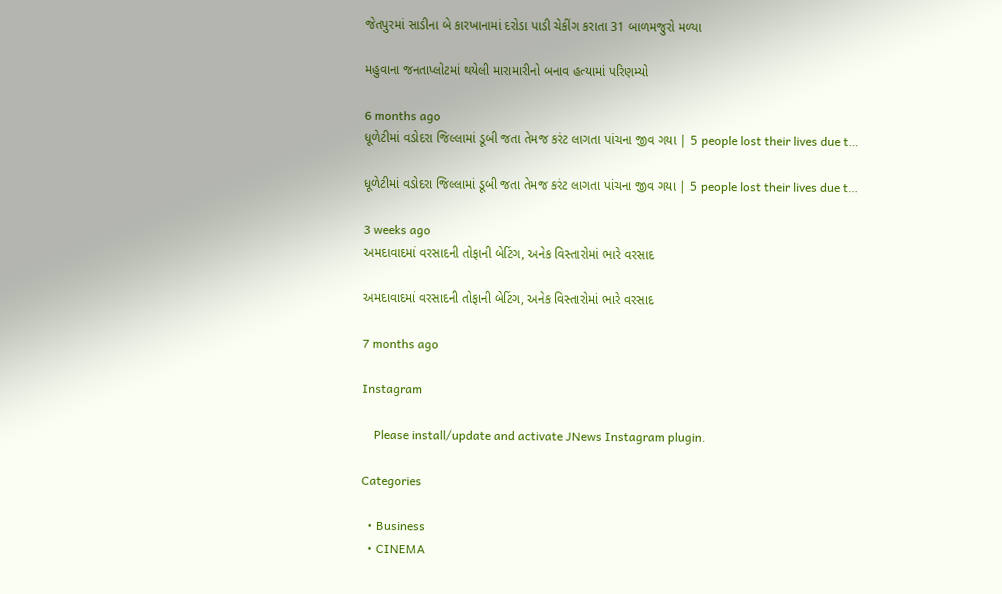જેતપુરમાં સાડીના બે કારખાનામાં દરોડા પાડી ચેકીંગ કરાતા 31 બાળમજુરો મળ્યા

મહુવાના જનતાપ્લોટમાં થયેલી મારામારીનો બનાવ હત્યામાં પરિણમ્યો

6 months ago
ધૂળેટીમાં વડોદરા જિલ્લામાં ડૂબી જતા તેમજ કરંટ લાગતા પાંચના જીવ ગયા | 5 people lost their lives due t…

ધૂળેટીમાં વડોદરા જિલ્લામાં ડૂબી જતા તેમજ કરંટ લાગતા પાંચના જીવ ગયા | 5 people lost their lives due t…

3 weeks ago
અમદાવાદમાં વરસાદની તોફાની બેટિંગ, અનેક વિસ્તારોમાં ભારે વરસાદ

અમદાવાદમાં વરસાદની તોફાની બેટિંગ, અનેક વિસ્તારોમાં ભારે વરસાદ

7 months ago

Instagram

    Please install/update and activate JNews Instagram plugin.

Categories

  • Business
  • CINEMA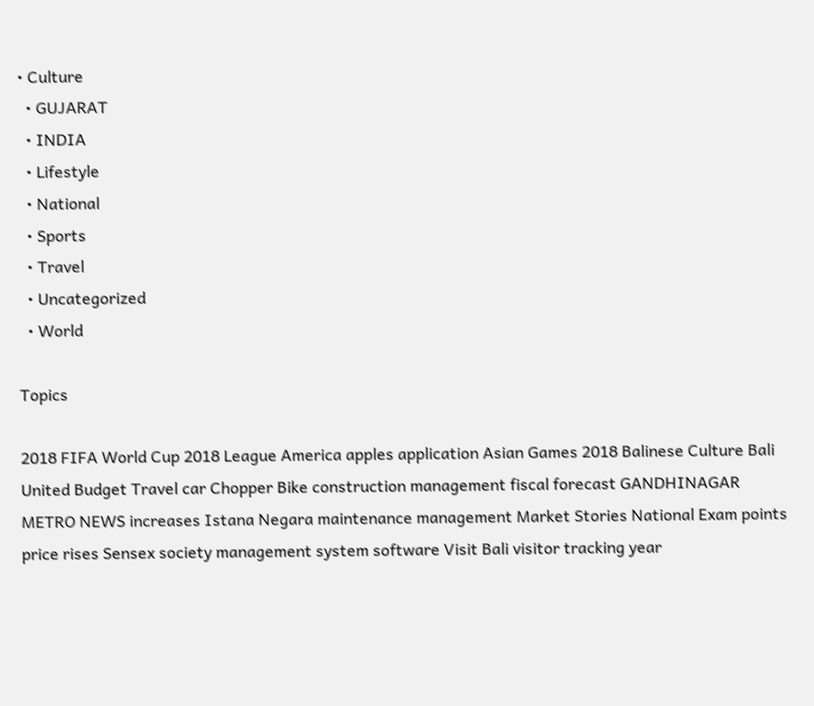• Culture
  • GUJARAT
  • INDIA
  • Lifestyle
  • National
  • Sports
  • Travel
  • Uncategorized
  • World

Topics

2018 FIFA World Cup 2018 League America apples application Asian Games 2018 Balinese Culture Bali United Budget Travel car Chopper Bike construction management fiscal forecast GANDHINAGAR METRO NEWS increases Istana Negara maintenance management Market Stories National Exam points price rises Sensex society management system software Visit Bali visitor tracking year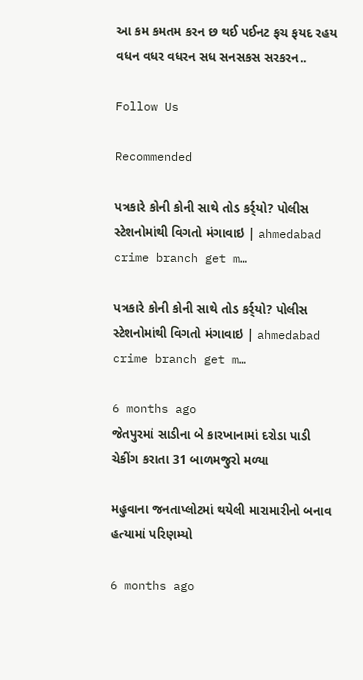આ કમ કમતમ કરન છ થઈ પઈનટ ફચ ફયદ રહય વધન વધર વધરન સધ સનસકસ સરકરન..

Follow Us

Recommended

પત્રકારે કોની કોની સાથે તોડ કર્ર્યો? પોલીસ સ્ટેશનોમાંથી વિગતો મંગાવાઇ | ahmedabad crime branch get m…

પત્રકારે કોની કોની સાથે તોડ કર્ર્યો? પોલીસ સ્ટેશનોમાંથી વિગતો મંગાવાઇ | ahmedabad crime branch get m…

6 months ago
જેતપુરમાં સાડીના બે કારખાનામાં દરોડા પાડી ચેકીંગ કરાતા 31 બાળમજુરો મળ્યા

મહુવાના જનતાપ્લોટમાં થયેલી મારામારીનો બનાવ હત્યામાં પરિણમ્યો

6 months ago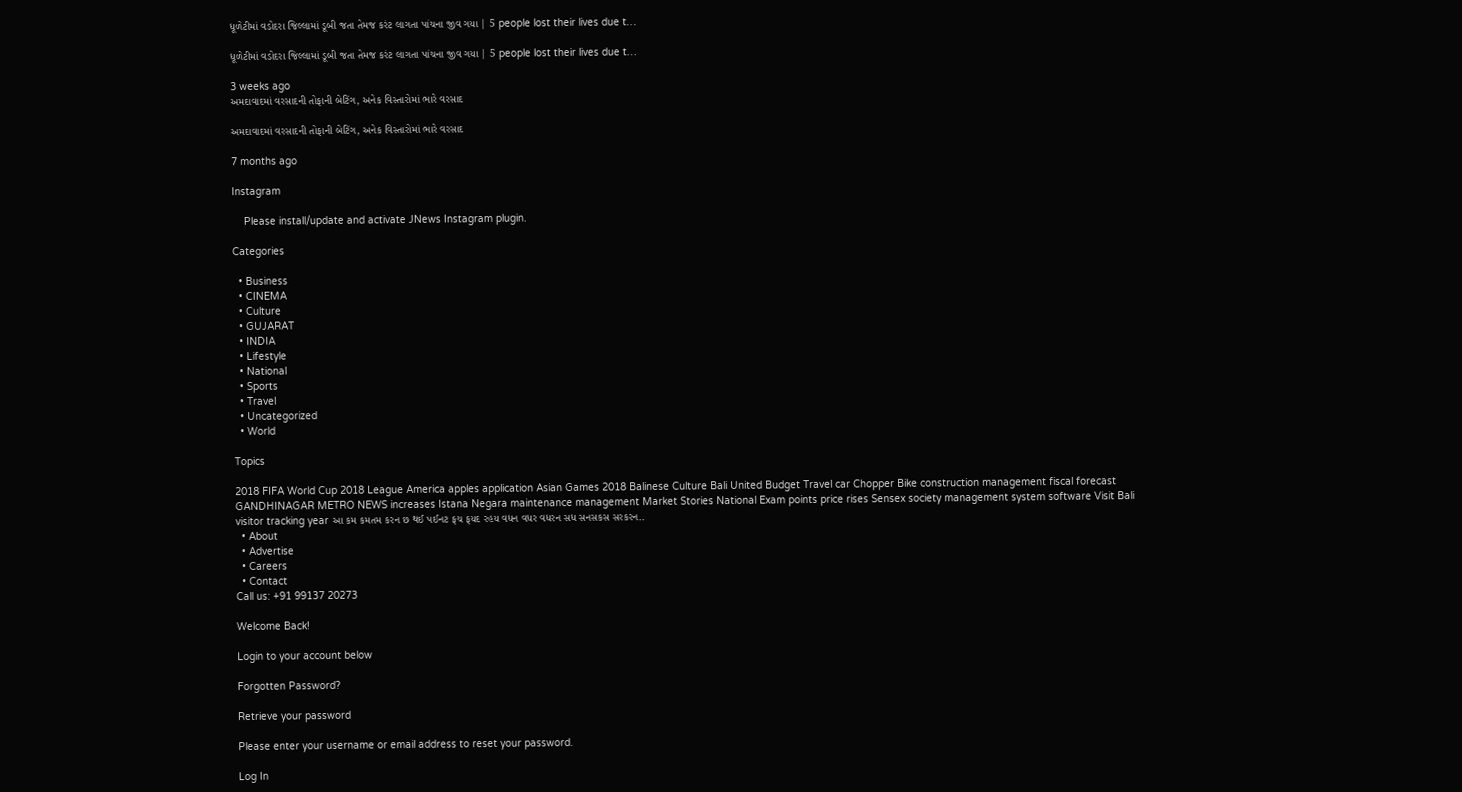ધૂળેટીમાં વડોદરા જિલ્લામાં ડૂબી જતા તેમજ કરંટ લાગતા પાંચના જીવ ગયા | 5 people lost their lives due t…

ધૂળેટીમાં વડોદરા જિલ્લામાં ડૂબી જતા તેમજ કરંટ લાગતા પાંચના જીવ ગયા | 5 people lost their lives due t…

3 weeks ago
અમદાવાદમાં વરસાદની તોફાની બેટિંગ, અનેક વિસ્તારોમાં ભારે વરસાદ

અમદાવાદમાં વરસાદની તોફાની બેટિંગ, અનેક વિસ્તારોમાં ભારે વરસાદ

7 months ago

Instagram

    Please install/update and activate JNews Instagram plugin.

Categories

  • Business
  • CINEMA
  • Culture
  • GUJARAT
  • INDIA
  • Lifestyle
  • National
  • Sports
  • Travel
  • Uncategorized
  • World

Topics

2018 FIFA World Cup 2018 League America apples application Asian Games 2018 Balinese Culture Bali United Budget Travel car Chopper Bike construction management fiscal forecast GANDHINAGAR METRO NEWS increases Istana Negara maintenance management Market Stories National Exam points price rises Sensex society management system software Visit Bali visitor tracking year આ કમ કમતમ કરન છ થઈ પઈનટ ફચ ફયદ રહય વધન વધર વધરન સધ સનસકસ સરકરન..
  • About
  • Advertise
  • Careers
  • Contact
Call us: +91 99137 20273

Welcome Back!

Login to your account below

Forgotten Password?

Retrieve your password

Please enter your username or email address to reset your password.

Log In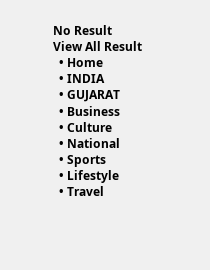No Result
View All Result
  • Home
  • INDIA
  • GUJARAT
  • Business
  • Culture
  • National
  • Sports
  • Lifestyle
  • Travel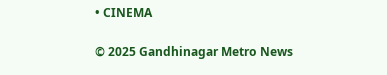• CINEMA

© 2025 Gandhinagar Metro News